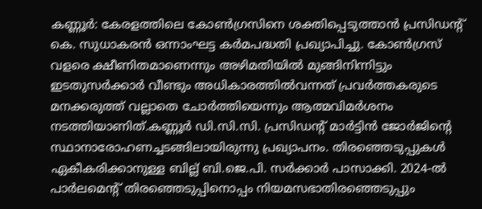കണ്ണൂർ: കേരളത്തിലെ കോൺഗ്രസിനെ ശക്തിപ്പെടുത്താൻ പ്രസിഡന്റ് കെ. സുധാകരൻ ഒന്നാംഘട്ട കർമപദ്ധതി പ്രഖ്യാപിച്ചു. കോൺഗ്രസ് വളരെ ക്ഷീണിതമാണെന്നും അഴിമതിയിൽ മുങ്ങിനിന്നിട്ടും ഇടതുസർക്കാർ വീണ്ടും അധികാരത്തിൽവന്നത് പ്രവർത്തകരുടെ മനക്കരുത്ത് വല്ലാതെ ചോർത്തിയെന്നും ആത്മവിമർശനം നടത്തിയാണിത്.കണ്ണൂർ ഡി.സി.സി. പ്രസിഡന്റ് മാർട്ടിൻ ജോർജിന്റെ സ്ഥാനാരോഹണച്ചടങ്ങിലായിരുന്നു പ്രഖ്യാപനം. തിരഞ്ഞെടുപ്പുകൾ ഏകീകരിക്കാനുള്ള ബില്ല് ബി.ജെ.പി. സർക്കാർ പാസാക്കി. 2024-ൽ പാർലമെന്റ് തിരഞ്ഞെടുപ്പിനൊപ്പം നിയമസഭാതിരഞ്ഞെടുപ്പും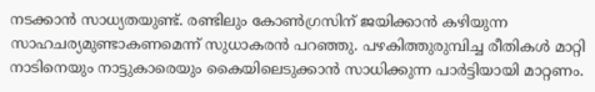നടക്കാൻ സാധ്യതയുണ്ട്. രണ്ടിലും കോൺഗ്രസിന് ജയിക്കാൻ കഴിയുന്ന സാഹചര്യമുണ്ടാകണമെന്ന് സുധാകരൻ പറഞ്ഞു. പഴകിത്തുരുമ്പിച്ച രീതികൾ മാറ്റി നാടിനെയും നാട്ടുകാരെയും കൈയിലെടുക്കാൻ സാധിക്കുന്ന പാർട്ടിയായി മാറ്റണം.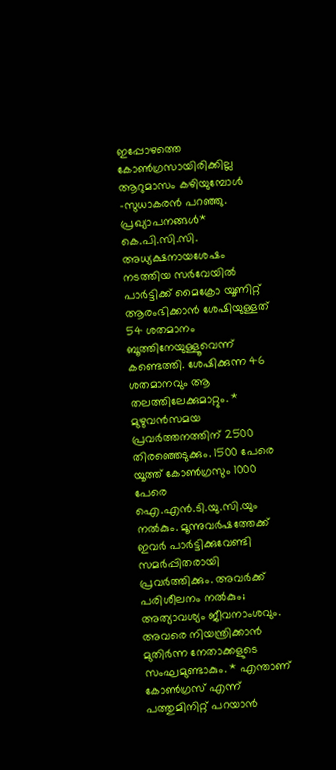ഇപ്പോഴത്തെ കോൺഗ്രസായിരിക്കില്ല ആറുമാസം കഴിയുമ്പോൾ -സുധാകരൻ പറഞ്ഞു. പ്രഖ്യാപനങ്ങൾ* കെ.പി.സി.സി. അധ്യക്ഷനായശേഷം നടത്തിയ സർവേയിൽ പാർട്ടിക്ക് മൈക്രോ യൂണിറ്റ് ആരംഭിക്കാൻ ശേഷിയുള്ളത് 54 ശതമാനം ബൂത്തിനേയുള്ളൂവെന്ന് കണ്ടെത്തി. ശേഷിക്കുന്ന 46 ശതമാനവും ആ തലത്തിലേക്കുമാറ്റും. * മുഴുവൻസമയ പ്രവർത്തനത്തിന് 2500 തിരഞ്ഞെടുക്കും. 1500 പേരെ യൂത്ത് കോൺഗ്രസും 1000 പേരെ ഐ.എൻ.ടി.യു.സി.യും നൽകും. മൂന്നുവർഷത്തേക്ക് ഇവർ പാർട്ടിക്കുവേണ്ടി സമർപ്പിതരായി പ്രവർത്തിക്കും. അവർക്ക് പരിശീലനം നൽകും; അത്യാവശ്യം ജീവനാംശവും. അവരെ നിയന്ത്രിക്കാൻ മുതിർന്ന നേതാക്കളുടെ സംഘമുണ്ടാകും. * എന്താണ് കോൺഗ്രസ് എന്ന് പത്തുമിനിറ്റ് പറയാൻ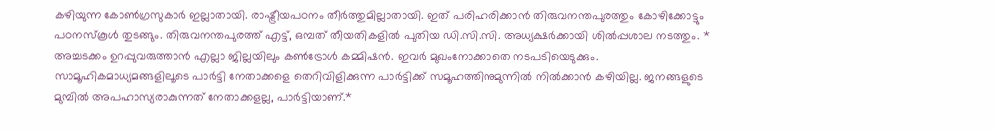കഴിയുന്ന കോൺഗ്രസുകാർ ഇല്ലാതായി. രാഷ്ട്രീയപഠനം തീർത്തുമില്ലാതായി. ഇത് പരിഹരിക്കാൻ തിരുവനന്തപുരത്തും കോഴിക്കോട്ടും പഠനസ്കൂൾ തുടങ്ങും. തിരുവനന്തപുരത്ത് എട്ട്, ഒമ്പത് തീയതികളിൽ പുതിയ ഡി.സി.സി. അധ്യക്ഷർക്കായി ശിൽപ്പശാല നടത്തും. * അച്ചടക്കം ഉറപ്പുവരുത്താൻ എല്ലാ ജില്ലയിലും കൺട്രോൾ കമ്മിഷൻ. ഇവർ മുഖംനോക്കാതെ നടപടിയെടുക്കും. സാമൂഹികമാധ്യമങ്ങളിലൂടെ പാർട്ടി നേതാക്കളെ തെറിവിളിക്കുന്ന പാർട്ടിക്ക് സമൂഹത്തിനുമുന്നിൽ നിൽക്കാൻ കഴിയില്ല. ജനങ്ങളുടെ മുമ്പിൽ അപഹാസ്യരാകുന്നത് നേതാക്കളല്ല, പാർട്ടിയാണ്.*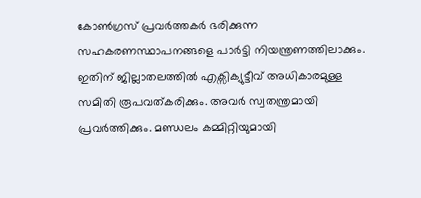കോൺഗ്രസ് പ്രവർത്തകർ ഭരിക്കുന്ന സഹകരണസ്ഥാപനങ്ങളെ പാർട്ടി നിയന്ത്രണത്തിലാക്കും. ഇതിന് ജില്ലാതലത്തിൽ എക്സിക്യുട്ടീവ് അധികാരമുള്ള സമിതി രൂപവത്കരിക്കും. അവർ സ്വതന്ത്രമായി പ്രവർത്തിക്കും. മണ്ഡലം കമ്മിറ്റിയുമായി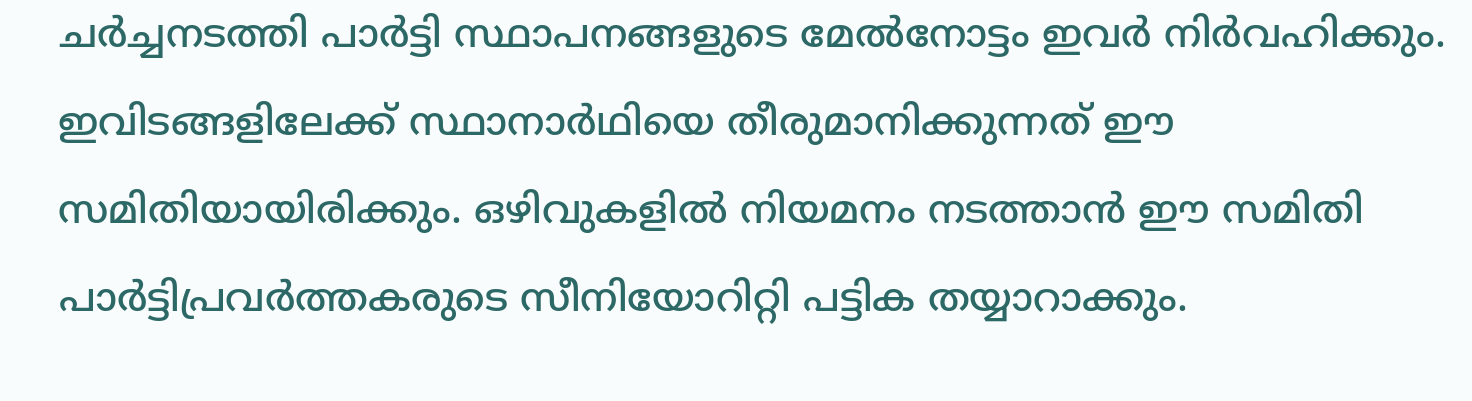ചർച്ചനടത്തി പാർട്ടി സ്ഥാപനങ്ങളുടെ മേൽനോട്ടം ഇവർ നിർവഹിക്കും. ഇവിടങ്ങളിലേക്ക് സ്ഥാനാർഥിയെ തീരുമാനിക്കുന്നത് ഈ സമിതിയായിരിക്കും. ഒഴിവുകളിൽ നിയമനം നടത്താൻ ഈ സമിതി പാർട്ടിപ്രവർത്തകരുടെ സീനിയോറിറ്റി പട്ടിക തയ്യാറാക്കും.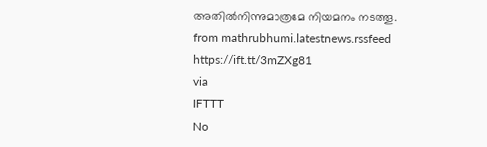അതിൽനിന്നുമാത്രമേ നിയമനം നടത്തൂ.
from mathrubhumi.latestnews.rssfeed https://ift.tt/3mZXg81
via
IFTTT
No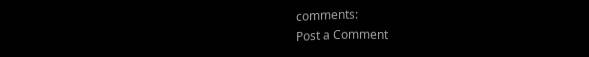comments:
Post a Comment